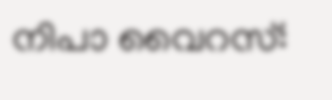നിപാ വൈറസ്: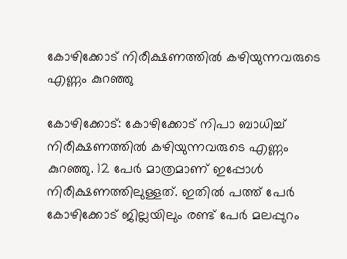കോഴിക്കോട് നിരീക്ഷണത്തില്‍ കഴിയുന്നവരുടെ എണ്ണം കുറഞ്ഞു

കോഴിക്കോട്: കോഴിക്കോട് നിപാ ബാധിച്ച് നിരീക്ഷണത്തില്‍ കഴിയുന്നവരുടെ എണ്ണം കുറഞ്ഞു. 12 പേര്‍ മാത്രമാണ് ഇപ്പോള്‍ നിരീക്ഷണത്തിലുള്ളത്. ഇതില്‍ പത്ത് പേര്‍ കോഴിക്കോട് ജില്ലയിലും രണ്ട് പേര്‍ മലപ്പുറം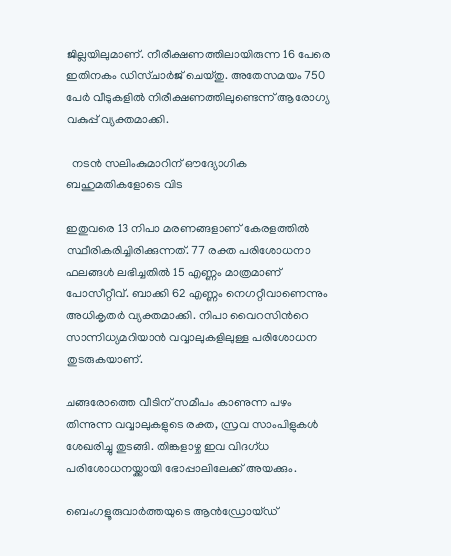ജില്ലയിലുമാണ്. നീരീക്ഷണത്തിലായിരുന്ന 16 പേരെ ഇതിനകം ഡിസ്ചാര്‍ജ് ചെയ്തു. അതേസമയം 750 പേര്‍ വീടുകളില്‍ നിരീക്ഷണത്തിലുണ്ടെന്ന് ആരോഗ്യ വകുപ്പ് വ്യക്തമാക്കി.

  നടൻ സലിംകുമാറിന് ഔദ്യോഗിക ബഹുമതികളോടെ വിട

ഇതുവരെ 13 നിപാ മരണങ്ങളാണ് കേരളത്തില്‍ സ്ഥീരികരിച്ചിരിക്കുന്നത്. 77 രക്ത പരിശോധനാ ഫലങ്ങള്‍ ലഭിച്ചതില്‍ 15 എണ്ണം മാത്രമാണ് പോസീറ്റീവ്. ബാക്കി 62 എണ്ണം നെഗറ്റീവാണെന്നും അധികൃതര്‍ വ്യക്തമാക്കി. നിപാ വൈറസിന്‍റെ സാന്നിധ്യമറിയാന്‍ വവ്വാലുകളിലുള്ള പരിശോധന തുടരുകയാണ്.

ചങ്ങരോത്തെ വീടിന് സമീപം കാണുന്ന പഴം തിന്നുന്ന വവ്വാലുകളുടെ രക്ത, സ്രവ സാംപിളുകള്‍ ശേഖരിച്ചു തുടങ്ങി. തിങ്കളാഴ്ച ഇവ വിദഗ്ധ പരിശോധനയ്ക്കായി ഭോപ്പാലിലേക്ക് അയക്കും.

ബെംഗളൂരുവാർത്തയുടെ ആൻഡ്രോയ്ഡ്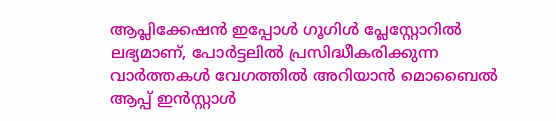ആപ്ലിക്കേഷൻ ഇപ്പോൾ ഗൂഗിൾ പ്ലേസ്റ്റോറിൽ ലഭ്യമാണ്, പോർട്ടലിൽ പ്രസിദ്ധീകരിക്കുന്ന വാർത്തകൾ വേഗത്തിൽ അറിയാൻ മൊബൈൽ ആപ്പ് ഇൻസ്റ്റാൾ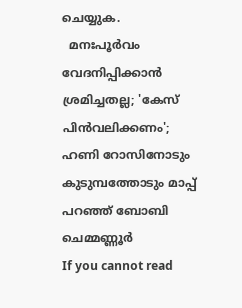ചെയ്യുക.
  മനഃപൂര്‍വം വേദനിപ്പിക്കാന്‍ ശ്രമിച്ചതല്ല; 'കേസ് പിന്‍വലിക്കണം'; ഹണി റോസിനോടും കുടുമ്പത്തോടും മാപ്പ് പറഞ്ഞ് ബോബി ചെമ്മണ്ണൂര്‍
If you cannot read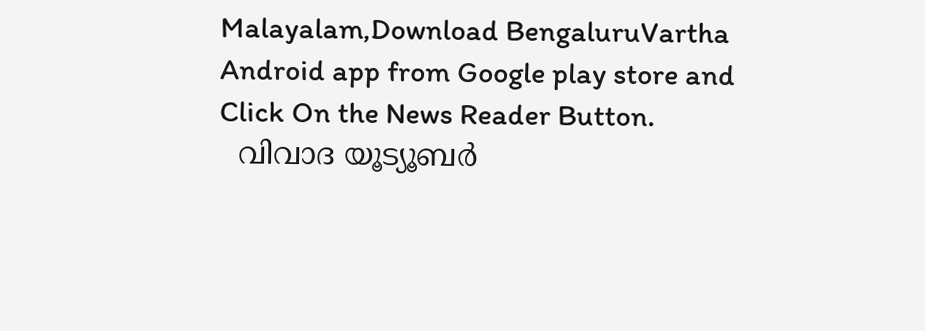Malayalam,Download BengaluruVartha Android app from Google play store and Click On the News Reader Button.
  വിവാദ യൂട്യൂബർ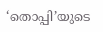‘തൊപ്പി’യുടെ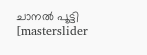ചാനൽ പൂട്ടി
[masterslider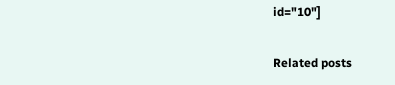id="10"]

Related posts